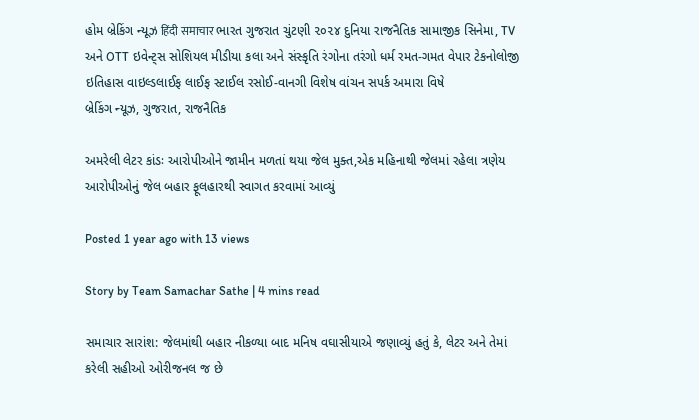હોમ બ્રેકિંગ ન્યૂઝ हिंदी समाचार ભારત ગુજરાત ચુંટણી ૨૦૨૪ દુનિયા રાજનૈતિક સામાજીક સિનેમા, TV અને OTT ઇવેન્ટ્સ સોશિયલ મીડીયા કલા અને સંસ્કૃતિ રંગોના તરંગો ધર્મ રમત-ગમત વેપાર ટેકનોલોજી ઇતિહાસ વાઇલ્ડલાઈફ લાઈફ સ્ટાઈલ રસોઈ-વાનગી વિશેષ વાંચન સપર્ક અમારા વિષે
બ્રેકિંગ ન્યૂઝ, ગુજરાત, રાજનૈતિક

અમરેલી લેટર કાંડઃ આરોપીઓને જામીન મળતાં થયા જેલ મુક્ત,એક મહિનાથી જેલમાં રહેલા ત્રણેય આરોપીઓનું જેલ બહાર ફૂલહારથી સ્વાગત કરવામાં આવ્યું

Posted 1 year ago with 13 views

Story by Team Samachar Sathe | 4 mins read

સમાચાર સારાંશ: જેલમાંથી બહાર નીકળ્યા બાદ મનિષ વઘાસીયાએ જણાવ્યું હતું કે, લેટર અને તેમાં કરેલી સહીઓ ઓરીજનલ જ છે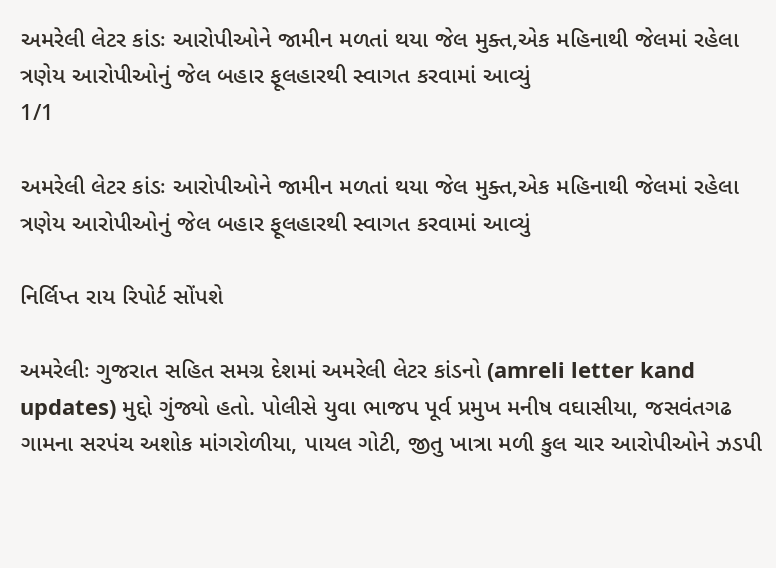અમરેલી લેટર કાંડઃ આરોપીઓને જામીન મળતાં થયા જેલ મુક્ત,એક મહિનાથી જેલમાં રહેલા ત્રણેય આરોપીઓનું જેલ બહાર ફૂલહારથી સ્વાગત કરવામાં આવ્યું
1/1

અમરેલી લેટર કાંડઃ આરોપીઓને જામીન મળતાં થયા જેલ મુક્ત,એક મહિનાથી જેલમાં રહેલા ત્રણેય આરોપીઓનું જેલ બહાર ફૂલહારથી સ્વાગત કરવામાં આવ્યું

નિર્લિપ્ત રાય રિપોર્ટ સોંપશે

અમરેલીઃ ગુજરાત સહિત સમગ્ર દેશમાં અમરેલી લેટર કાંડનો (amreli letter kand updates) મુદ્દો ગુંજ્યો હતો. પોલીસે યુવા ભાજપ પૂર્વ પ્રમુખ મનીષ વઘાસીયા, જસવંતગઢ ગામના સરપંચ અશોક માંગરોળીયા, પાયલ ગોટી, જીતુ ખાત્રા મળી કુલ ચાર આરોપીઓને ઝડપી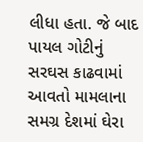લીધા હતા. જે બાદ પાયલ ગોટીનું સરઘસ કાઢવામાં આવતો મામલાના સમગ્ર દેશમાં ઘેરા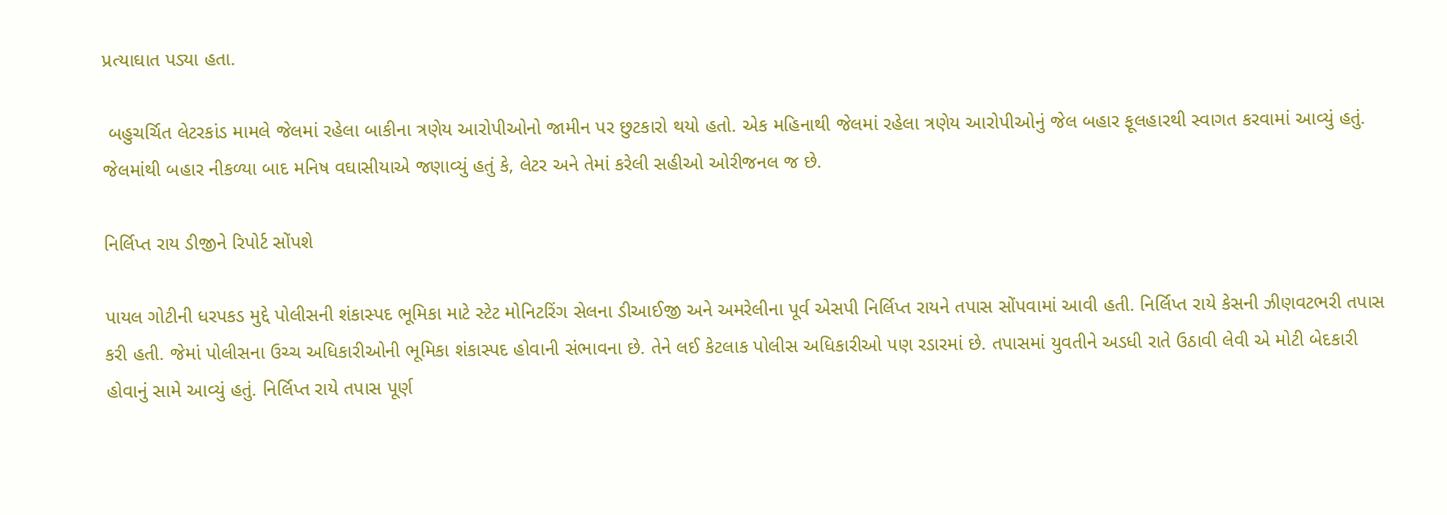પ્રત્યાઘાત પડ્યા હતા.

 બહુચર્ચિત લેટરકાંડ મામલે જેલમાં રહેલા બાકીના ત્રણેય આરોપીઓનો જામીન પર છુટકારો થયો હતો. એક મહિનાથી જેલમાં રહેલા ત્રણેય આરોપીઓનું જેલ બહાર ફૂલહારથી સ્વાગત કરવામાં આવ્યું હતું. જેલમાંથી બહાર નીકળ્યા બાદ મનિષ વઘાસીયાએ જણાવ્યું હતું કે, લેટર અને તેમાં કરેલી સહીઓ ઓરીજનલ જ છે.

નિર્લિપ્ત રાય ડીજીને રિપોર્ટ સોંપશે

પાયલ ગોટીની ધરપકડ મુદ્દે પોલીસની શંકાસ્પદ ભૂમિકા માટે સ્ટેટ મોનિટરિંગ સેલના ડીઆઈજી અને અમરેલીના પૂર્વ એસપી નિર્લિપ્ત રાયને તપાસ સોંપવામાં આવી હતી. નિર્લિપ્ત રાયે કેસની ઝીણવટભરી તપાસ કરી હતી. જેમાં પોલીસના ઉચ્ચ અધિકારીઓની ભૂમિકા શંકાસ્પદ હોવાની સંભાવના છે. તેને લઈ કેટલાક પોલીસ અધિકારીઓ પણ રડારમાં છે. તપાસમાં યુવતીને અડધી રાતે ઉઠાવી લેવી એ મોટી બેદકારી હોવાનું સામે આવ્યું હતું. નિર્લિપ્ત રાયે તપાસ પૂર્ણ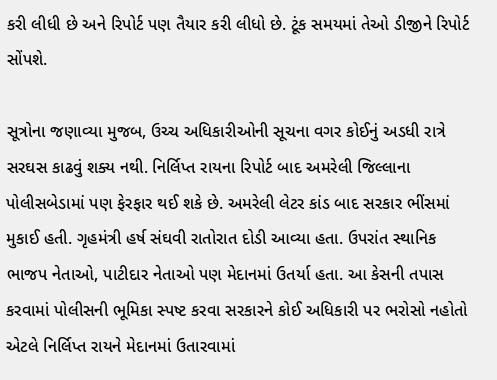કરી લીધી છે અને રિપોર્ટ પણ તૈયાર કરી લીધો છે. ટૂંક સમયમાં તેઓ ડીજીને રિપોર્ટ સોંપશે.

સૂત્રોના જણાવ્યા મુજબ, ઉચ્ચ અધિકારીઓની સૂચના વગર કોઈનું અડધી રાત્રે સરઘસ કાઢવું શક્ય નથી. નિર્લિપ્ત રાયના રિપોર્ટ બાદ અમરેલી જિલ્લાના પોલીસબેડામાં પણ ફેરફાર થઈ શકે છે. અમરેલી લેટર કાંડ બાદ સરકાર ભીંસમાં મુકાઈ હતી. ગૃહમંત્રી હર્ષ સંઘવી રાતોરાત દોડી આવ્યા હતા. ઉપરાંત સ્થાનિક ભાજપ નેતાઓ, પાટીદાર નેતાઓ પણ મેદાનમાં ઉતર્યા હતા. આ કેસની તપાસ કરવામાં પોલીસની ભૂમિકા સ્પષ્ટ કરવા સરકારને કોઈ અધિકારી પર ભરોસો નહોતો એટલે નિર્લિપ્ત રાયને મેદાનમાં ઉતારવામાં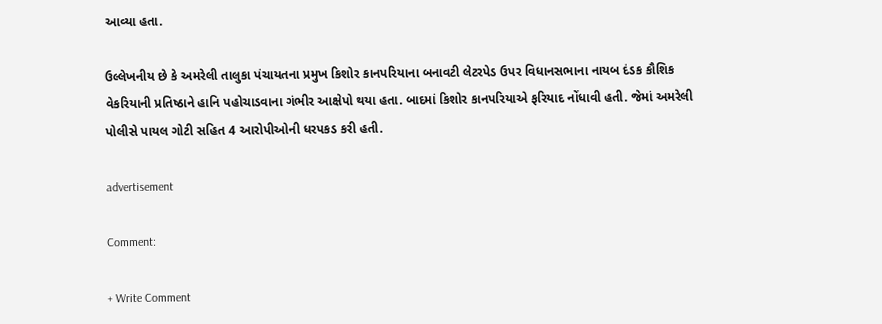આવ્યા હતા.

ઉલ્લેખનીય છે કે અમરેલી તાલુકા પંચાયતના પ્રમુખ કિશોર કાનપરિયાના બનાવટી લેટરપેડ ઉપર વિધાનસભાના નાયબ દંડક કૌશિક વેકરિયાની પ્રતિષ્ઠાને હાનિ પહોચાડવાના ગંભીર આક્ષેપો થયા હતા. બાદમાં કિશોર કાનપરિયાએ ફરિયાદ નોંધાવી હતી. જેમાં અમરેલી પોલીસે પાયલ ગોટી સહિત 4 આરોપીઓની ધરપકડ કરી હતી.

advertisement

Comment:

+ Write Comment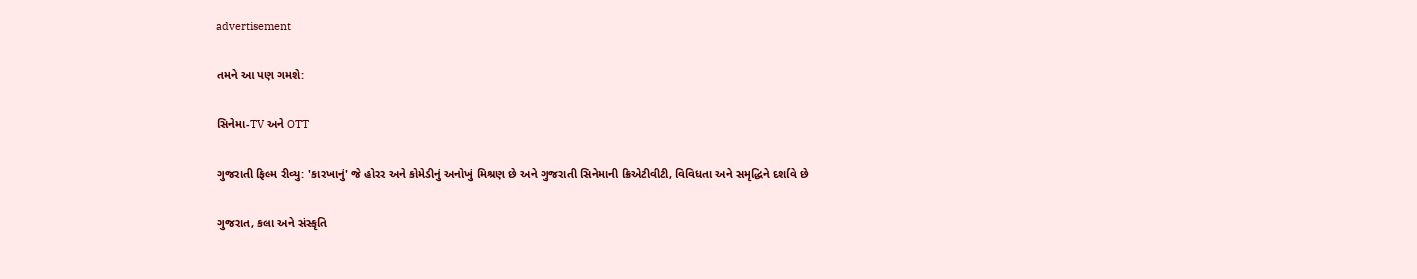advertisement

તમને આ પણ ગમશે:

સિનેમા-TV અને OTT

ગુજરાતી ફિલ્મ રીવ્યુ: 'કારખાનું' જે હોરર અને કોમેડીનું અનોખું મિશ્રણ છે અને ગુજરાતી સિનેમાની ક્રિએટીવીટી, વિવિધતા અને સમૃદ્ધિને દર્શાવે છે

ગુજરાત, કલા અને સંસ્કૃતિ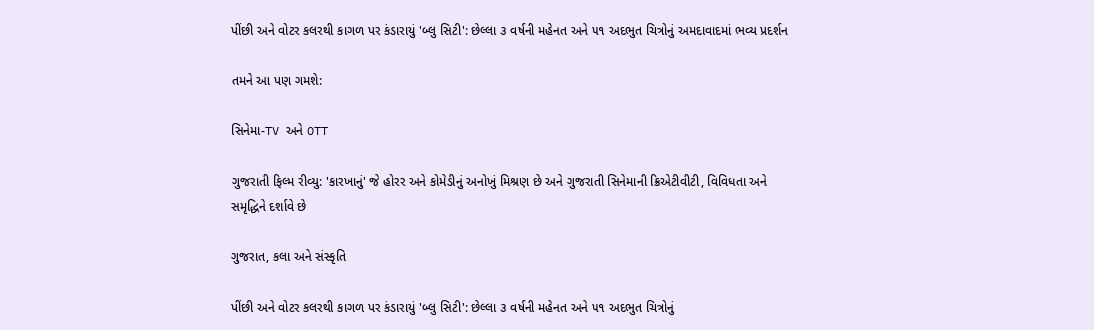પીંછી અને વોટર કલરથી કાગળ પર કંડારાયું 'બ્લુ સિટી': છેલ્લા ૩ વર્ષની મહેનત અને ૫૧ અદભુત ચિત્રોનું અમદાવાદમાં ભવ્ય પ્રદર્શન

તમને આ પણ ગમશે:

સિનેમા-TV અને OTT

ગુજરાતી ફિલ્મ રીવ્યુ: 'કારખાનું' જે હોરર અને કોમેડીનું અનોખું મિશ્રણ છે અને ગુજરાતી સિનેમાની ક્રિએટીવીટી, વિવિધતા અને સમૃદ્ધિને દર્શાવે છે

ગુજરાત, કલા અને સંસ્કૃતિ

પીંછી અને વોટર કલરથી કાગળ પર કંડારાયું 'બ્લુ સિટી': છેલ્લા ૩ વર્ષની મહેનત અને ૫૧ અદભુત ચિત્રોનું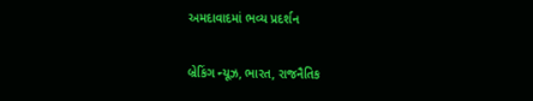અમદાવાદમાં ભવ્ય પ્રદર્શન

બ્રેકિંગ ન્યૂઝ, ભારત, રાજનૈતિક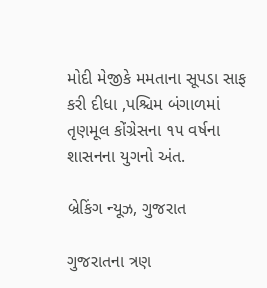મોદી મેજીકે મમતાના સૂપડા સાફ કરી દીધા ,પશ્ચિમ બંગાળમાં તૃણમૂલ કોંગ્રેસના ૧૫ વર્ષના શાસનના યુગનો અંત.

બ્રેકિંગ ન્યૂઝ, ગુજરાત

ગુજરાતના ત્રણ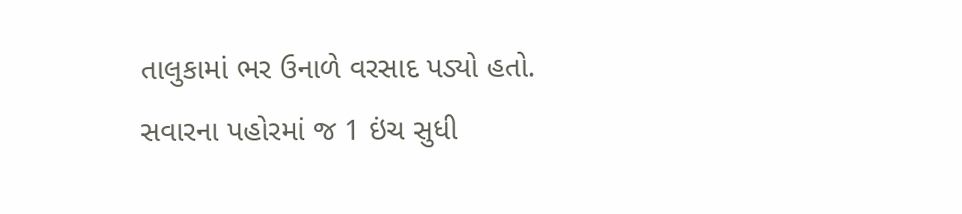તાલુકામાં ભર ઉનાળે વરસાદ પડ્યો હતો. સવારના પહોરમાં જ 1 ઇંચ સુધી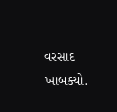વરસાદ ખાબક્યો.